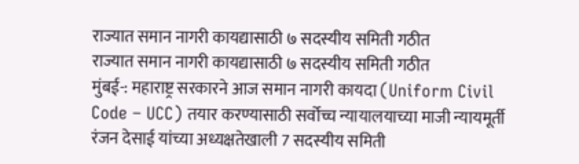राज्यात समान नागरी कायद्यासाठी ७ सदस्यीय समिती गठीत
राज्यात समान नागरी कायद्यासाठी ७ सदस्यीय समिती गठीत
मुंबई-: महाराष्ट्र सरकारने आज समान नागरी कायदा (Uniform Civil Code – UCC) तयार करण्यासाठी सर्वोच्च न्यायालयाच्या माजी न्यायमूर्ती रंजन देसाई यांच्या अध्यक्षतेखाली 7 सदस्यीय समिती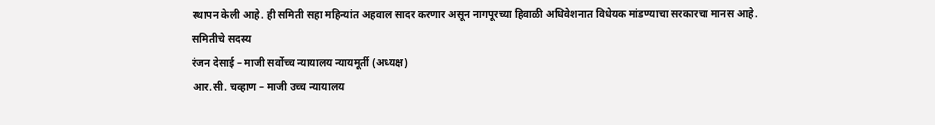स्थापन केली आहे. ही समिती सहा महिन्यांत अहवाल सादर करणार असून नागपूरच्या हिवाळी अधिवेशनात विधेयक मांडण्याचा सरकारचा मानस आहे.
समितीचे सदस्य
रंजन देसाई – माजी सर्वोच्च न्यायालय न्यायमूर्ती (अध्यक्ष)
आर.सी. चव्हाण – माजी उच्च न्यायालय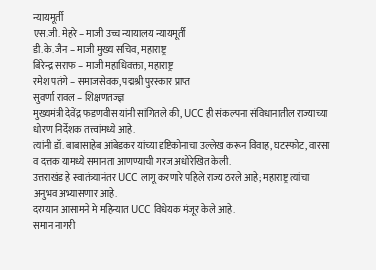न्यायमूर्ती
एस.जी. मेहरे – माजी उच्च न्यायालय न्यायमूर्ती
डी.के. जैन – माजी मुख्य सचिव, महाराष्ट्र
बिरेन्द्र सराफ – माजी महाधिवक्ता, महाराष्ट्र
रमेश पतंगे – समाजसेवक, पद्मश्री पुरस्कार प्राप्त
सुवर्णा रावल – शिक्षणतज्ज्ञ
मुख्यमंत्री देवेंद्र फडणवीस यांनी सांगितले की, UCC ही संकल्पना संविधानातील राज्याच्या धोरण निर्देशक तत्त्वांमध्ये आहे.
त्यांनी डॉ. बाबासाहेब आंबेडकर यांच्या दृष्टिकोनाचा उल्लेख करून विवाह, घटस्फोट, वारसा व दत्तक यामध्ये समानता आणण्याची गरज अधोरेखित केली.
उत्तराखंड हे स्वातंत्र्यानंतर UCC लागू करणारे पहिले राज्य ठरले आहे; महाराष्ट्र त्यांचा अनुभव अभ्यासणार आहे.
दरम्यान आसामने मे महिन्यात UCC विधेयक मंजूर केले आहे.
समान नागरी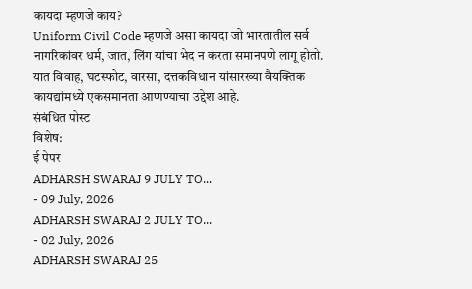कायदा म्हणजे काय?
Uniform Civil Code म्हणजे असा कायदा जो भारतातील सर्व नागरिकांवर धर्म, जात, लिंग यांचा भेद न करता समानपणे लागू होतो. यात विवाह, घटस्फोट, वारसा, दत्तकविधान यांसारख्या वैयक्तिक कायद्यांमध्ये एकसमानता आणण्याचा उद्देश आहे.
संबंधित पोस्ट
विशेष:
ई पेपर
ADHARSH SWARAJ 9 JULY TO...
- 09 July, 2026
ADHARSH SWARAJ 2 JULY TO...
- 02 July, 2026
ADHARSH SWARAJ 25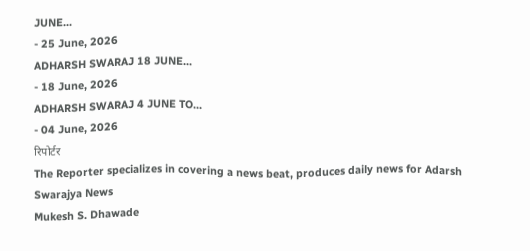JUNE...
- 25 June, 2026
ADHARSH SWARAJ 18 JUNE...
- 18 June, 2026
ADHARSH SWARAJ 4 JUNE TO...
- 04 June, 2026
रिपोर्टर
The Reporter specializes in covering a news beat, produces daily news for Adarsh Swarajya News
Mukesh S. Dhawade